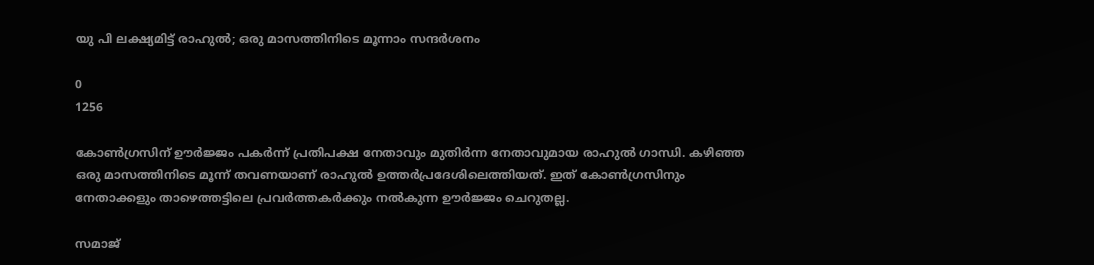യു പി ലക്ഷ്യമിട്ട് രാഹുല്‍; ഒരു മാസത്തിനിടെ മൂന്നാം സന്ദര്‍ശനം

0
1256

കോണ്‍ഗ്രസിന് ഊര്‍ജ്ജം പകര്‍ന്ന് പ്രതിപക്ഷ നേതാവും മുതിര്‍ന്ന നേതാവുമായ രാഹുല്‍ ഗാന്ധി. കഴിഞ്ഞ ഒരു മാസത്തിനിടെ മൂന്ന് തവണയാണ് രാഹുല്‍ ഉത്തര്‍പ്രദേശിലെത്തിയത്. ഇത് കോണ്‍ഗ്രസിനും നേതാക്കളും താഴെത്തട്ടിലെ പ്രവര്‍ത്തകര്‍ക്കും നല്‍കുന്ന ഊര്‍ജ്ജം ചെറുതല്ല.

സമാജ്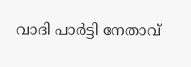വാദി പാര്‍ട്ടി നേതാവ്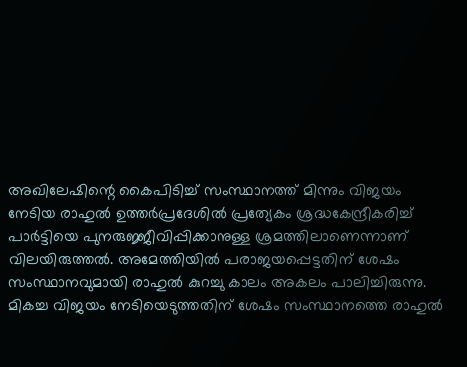അഖിലേഷിന്റെ കൈപിടിച്ച് സംസ്ഥാനത്ത് മിന്നും വിജയം നേടിയ രാഹുല്‍ ഉത്തര്‍പ്രദേശില്‍ പ്രത്യേകം ശ്രദ്ധകേന്ദ്രീകരിച്ച് പാര്‍ട്ടിയെ പുനരുജ്ജീവിപ്പിക്കാനുള്ള ശ്രമത്തിലാണെന്നാണ് വിലയിരുത്തല്‍. അമേത്തിയില്‍ പരാജയപ്പെട്ടതിന് ശേഷം സംസ്ഥാനവുമായി രാഹുല്‍ കുറച്ചു കാലം അകലം പാലിച്ചിരുന്നു. മികച്ച വിജയം നേടിയെടുത്തതിന് ശേഷം സംസ്ഥാനത്തെ രാഹുല്‍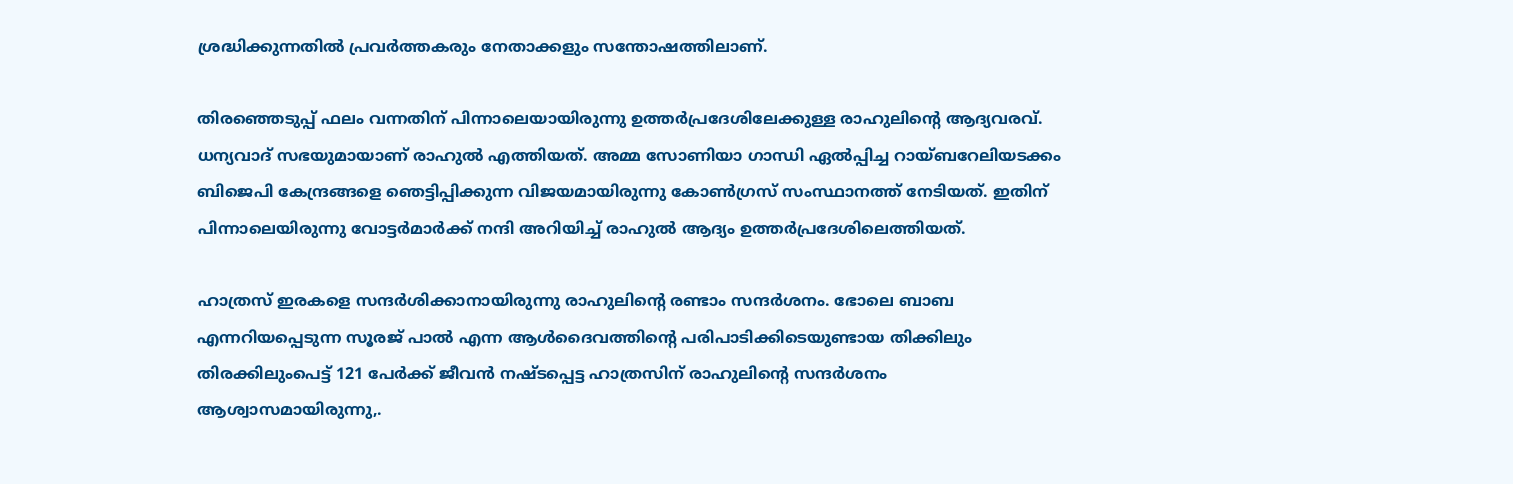ശ്രദ്ധിക്കുന്നതില്‍ പ്രവര്‍ത്തകരും നേതാക്കളും സന്തോഷത്തിലാണ്.

തിരഞ്ഞെടുപ്പ് ഫലം വന്നതിന് പിന്നാലെയായിരുന്നു ഉത്തര്‍പ്രദേശിലേക്കുള്ള രാഹുലിന്റെ ആദ്യവരവ്. ധന്യവാദ് സഭയുമായാണ് രാഹുല്‍ എത്തിയത്. അമ്മ സോണിയാ ഗാന്ധി ഏല്‍പ്പിച്ച റായ്ബറേലിയടക്കം ബിജെപി കേന്ദ്രങ്ങളെ ഞെട്ടിപ്പിക്കുന്ന വിജയമായിരുന്നു കോണ്‍ഗ്രസ് സംസ്ഥാനത്ത് നേടിയത്. ഇതിന് പിന്നാലെയിരുന്നു വോട്ടര്‍മാര്‍ക്ക് നന്ദി അറിയിച്ച് രാഹുല്‍ ആദ്യം ഉത്തര്‍പ്രദേശിലെത്തിയത്.

ഹാത്രസ് ഇരകളെ സന്ദര്‍ശിക്കാനായിരുന്നു രാഹുലിന്റെ രണ്ടാം സന്ദര്‍ശനം. ഭോലെ ബാബ എന്നറിയപ്പെടുന്ന സൂരജ് പാല്‍ എന്ന ആള്‍ദൈവത്തിന്റെ പരിപാടിക്കിടെയുണ്ടായ തിക്കിലും തിരക്കിലുംപെട്ട് 121 പേര്‍ക്ക് ജീവന്‍ നഷ്ടപ്പെട്ട ഹാത്രസിന് രാഹുലിന്റെ സന്ദര്‍ശനം ആശ്വാസമായിരുന്നു,.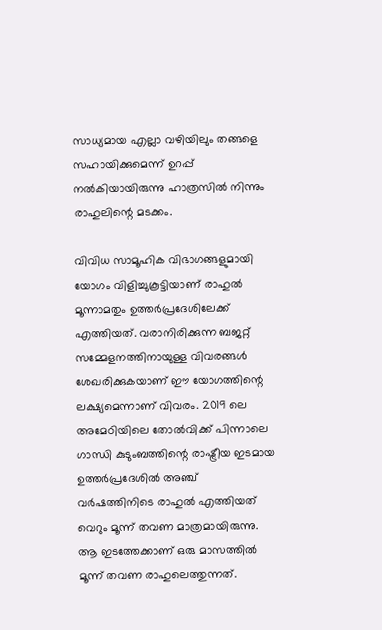സാധ്യമായ എല്ലാ വഴിയിലും തങ്ങളെ സഹായിക്കുമെന്ന് ഉറപ്പ് നല്‍കിയായിരുന്നു ഹാത്രസില്‍ നിന്നും രാഹുലിന്റെ മടക്കം.

വിവിധ സാമൂഹിക വിഭാഗങ്ങളുമായി യോഗം വിളിച്ചുകൂട്ടിയാണ് രാഹുല്‍ മൂന്നാമതും ഉത്തര്‍പ്രദേശിലേക്ക് എത്തിയത്. വരാനിരിക്കുന്ന ബജറ്റ് സമ്മേളനത്തിനായുള്ള വിവരങ്ങള്‍ ശേഖരിക്കുകയാണ് ഈ യോഗത്തിന്റെ ലക്ഷ്യമെന്നാണ് വിവരം. 2019 ലെ അമേഠിയിലെ തോല്‍വിക്ക് പിന്നാലെ ഗാന്ധി കുടുംബത്തിന്റെ രാഷ്ട്രീയ ഇടമായ ഉത്തര്‍പ്രദേശില്‍ അഞ്ച് വര്‍ഷത്തിനിടെ രാഹുല്‍ എത്തിയത് വെറും മൂന്ന് തവണ മാത്രമായിരുന്നു. ആ ഇടത്തേക്കാണ് ഒരു മാസത്തില്‍ മൂന്ന് തവണ രാഹുലെത്തുന്നത്.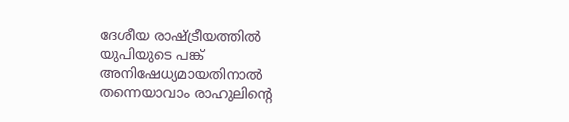ദേശീയ രാഷ്ട്രീയത്തില്‍ യുപിയുടെ പങ്ക് അനിഷേധ്യമായതിനാല്‍ തന്നെയാവാം രാഹുലിന്റെ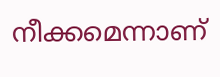നീക്കമെന്നാണ്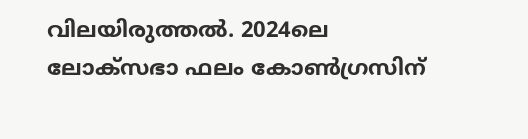വിലയിരുത്തല്‍. 2024ലെ ലോക്സഭാ ഫലം കോണ്‍ഗ്രസിന്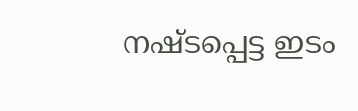നഷ്ടപ്പെട്ട ഇടം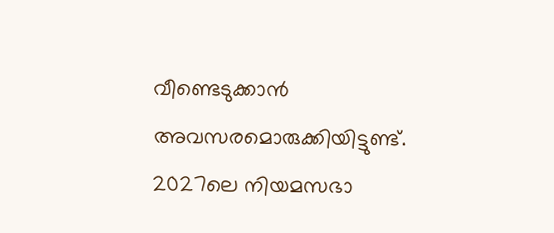വീണ്ടെടുക്കാന്‍ അവസരമൊരുക്കിയിട്ടുണ്ട്. 2027ലെ നിയമസഭാ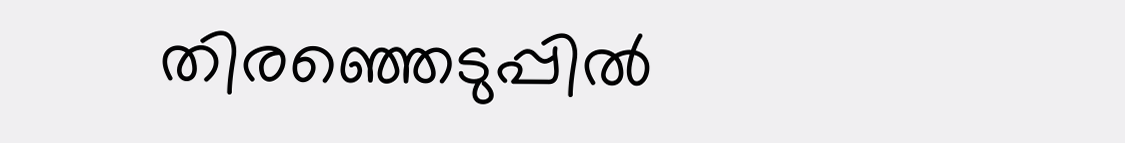തിരഞ്ഞെടുപ്പില്‍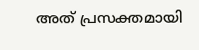അത് പ്രസക്തമായി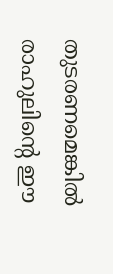തുടരണമെങ്കില്‍ രാഹുലിന്റെ ഈ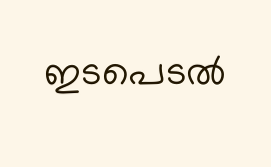ഇടപെടല്‍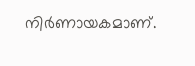നിര്‍ണായകമാണ്.